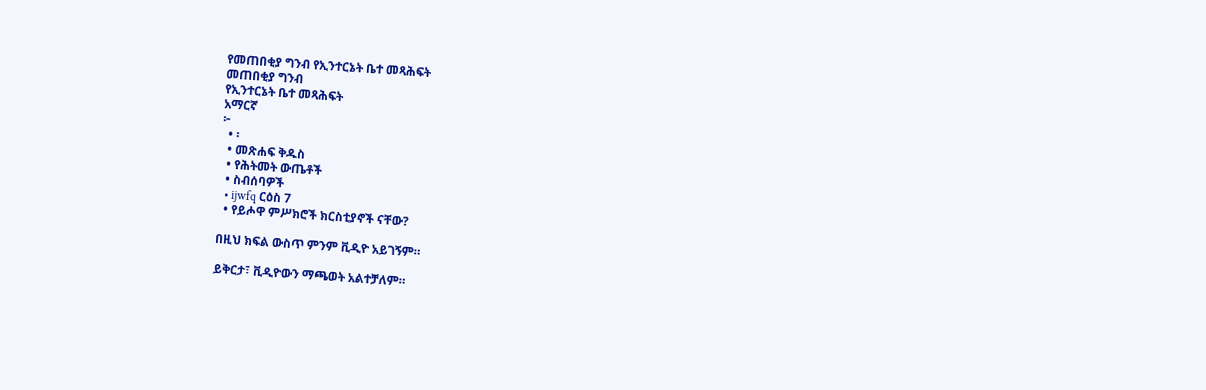የመጠበቂያ ግንብ የኢንተርኔት ቤተ መጻሕፍት
መጠበቂያ ግንብ
የኢንተርኔት ቤተ መጻሕፍት
አማርኛ
፦
  • ፡
  • መጽሐፍ ቅዱስ
  • የሕትመት ውጤቶች
  • ስብሰባዎች
  • ijwfq ርዕስ 7
  • የይሖዋ ምሥክሮች ክርስቲያኖች ናቸው?

በዚህ ክፍል ውስጥ ምንም ቪዲዮ አይገኝም።

ይቅርታ፣ ቪዲዮውን ማጫወት አልተቻለም።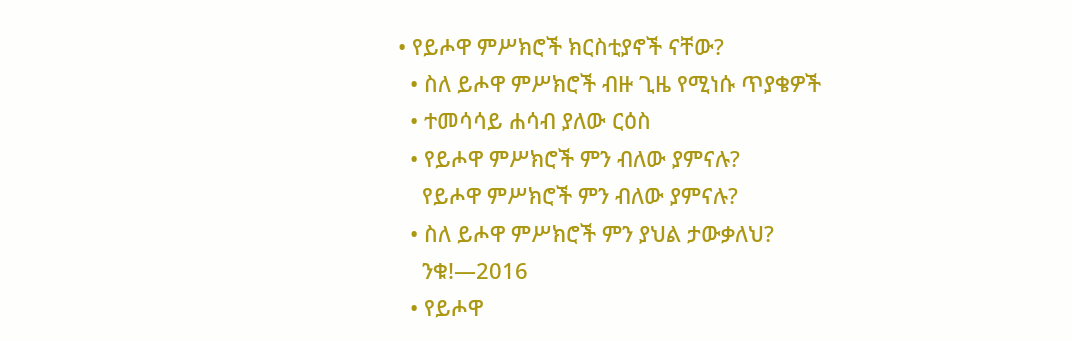• የይሖዋ ምሥክሮች ክርስቲያኖች ናቸው?
  • ስለ ይሖዋ ምሥክሮች ብዙ ጊዜ የሚነሱ ጥያቄዎች
  • ተመሳሳይ ሐሳብ ያለው ርዕስ
  • የይሖዋ ምሥክሮች ምን ብለው ያምናሉ?
    የይሖዋ ምሥክሮች ምን ብለው ያምናሉ?
  • ስለ ይሖዋ ምሥክሮች ምን ያህል ታውቃለህ?
    ንቁ!—2016
  • የይሖዋ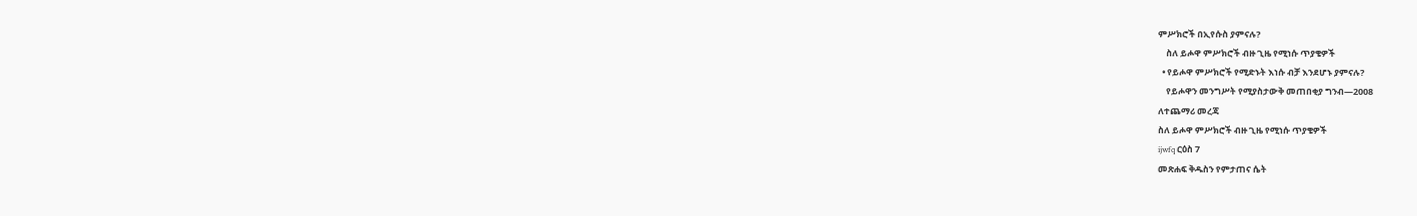ምሥክሮች በኢየሱስ ያምናሉ?
    ስለ ይሖዋ ምሥክሮች ብዙ ጊዜ የሚነሱ ጥያቄዎች
  • የይሖዋ ምሥክሮች የሚድኑት እነሱ ብቻ እንደሆኑ ያምናሉ?
    የይሖዋን መንግሥት የሚያስታውቅ መጠበቂያ ግንብ—2008
ለተጨማሪ መረጃ
ስለ ይሖዋ ምሥክሮች ብዙ ጊዜ የሚነሱ ጥያቄዎች
ijwfq ርዕስ 7
መጽሐፍ ቅዱስን የምታጠና ሴት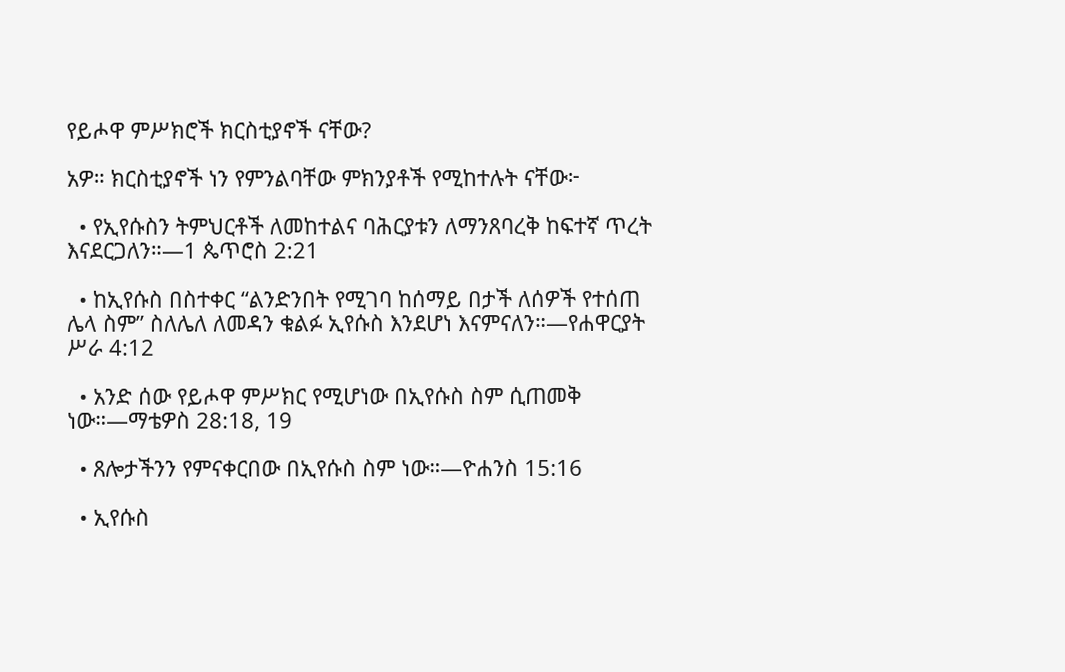የይሖዋ ምሥክሮች ክርስቲያኖች ናቸው?

አዎ። ክርስቲያኖች ነን የምንልባቸው ምክንያቶች የሚከተሉት ናቸው፦

  • የኢየሱስን ትምህርቶች ለመከተልና ባሕርያቱን ለማንጸባረቅ ከፍተኛ ጥረት እናደርጋለን።—1 ጴጥሮስ 2:21

  • ከኢየሱስ በስተቀር “ልንድንበት የሚገባ ከሰማይ በታች ለሰዎች የተሰጠ ሌላ ስም” ስለሌለ ለመዳን ቁልፉ ኢየሱስ እንደሆነ እናምናለን።—የሐዋርያት ሥራ 4:12

  • አንድ ሰው የይሖዋ ምሥክር የሚሆነው በኢየሱስ ስም ሲጠመቅ ነው።—ማቴዎስ 28:18, 19

  • ጸሎታችንን የምናቀርበው በኢየሱስ ስም ነው።—ዮሐንስ 15:16

  • ኢየሱስ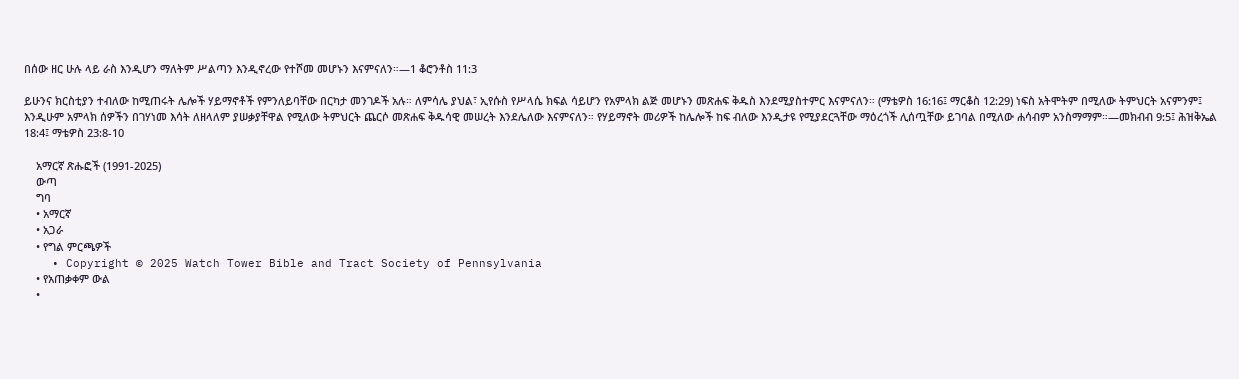በሰው ዘር ሁሉ ላይ ራስ እንዲሆን ማለትም ሥልጣን እንዲኖረው የተሾመ መሆኑን እናምናለን።—1 ቆሮንቶስ 11:3

ይሁንና ክርስቲያን ተብለው ከሚጠሩት ሌሎች ሃይማኖቶች የምንለይባቸው በርካታ መንገዶች አሉ። ለምሳሌ ያህል፣ ኢየሱስ የሥላሴ ክፍል ሳይሆን የአምላክ ልጅ መሆኑን መጽሐፍ ቅዱስ እንደሚያስተምር እናምናለን። (ማቴዎስ 16:16፤ ማርቆስ 12:29) ነፍስ አትሞትም በሚለው ትምህርት አናምንም፤ እንዲሁም አምላክ ሰዎችን በገሃነመ እሳት ለዘላለም ያሠቃያቸዋል የሚለው ትምህርት ጨርሶ መጽሐፍ ቅዱሳዊ መሠረት እንደሌለው እናምናለን። የሃይማኖት መሪዎች ከሌሎች ከፍ ብለው እንዲታዩ የሚያደርጓቸው ማዕረጎች ሊሰጧቸው ይገባል በሚለው ሐሳብም አንስማማም።—መክብብ 9:5፤ ሕዝቅኤል 18:4፤ ማቴዎስ 23:8-10

    አማርኛ ጽሑፎች (1991-2025)
    ውጣ
    ግባ
    • አማርኛ
    • አጋራ
    • የግል ምርጫዎች
    • Copyright © 2025 Watch Tower Bible and Tract Society of Pennsylvania
    • የአጠቃቀም ውል
    •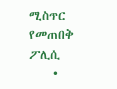ሚስጥር የመጠበቅ ፖሊሲ
    •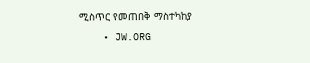ሚስጥር የመጠበቅ ማስተካከያ
    • JW.ORG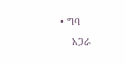• ግባ
    አጋራ